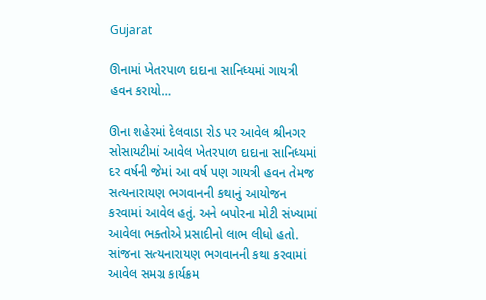Gujarat

ઊનામાં ખેતરપાળ દાદાના સાનિધ્યમાં ગાયત્રી હવન કરાયો…

ઊના શહેરમાં દેલવાડા રોડ પર આવેલ શ્રીનગર સોસાયટીમાં આવેલ ખેતરપાળ દાદાના સાનિધ્યમાં દર વર્ષની જેમાં આ વર્ષ પણ ગાયત્રી હવન તેમજ સત્યનારાયણ ભગવાનની કથાનું આયોજન કરવામાં આવેલ હતું. અને બપોરના મોટી સંખ્યામાં આવેલા ભક્તોએ પ્રસાદીનો લાભ લીધો હતો. સાંજના સત્યનારાયણ ભગવાનની કથા કરવામાં આવેલ સમગ્ર કાર્યક્રમ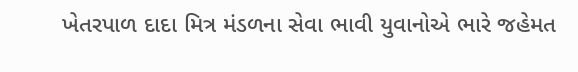ખેતરપાળ દાદા મિત્ર મંડળના સેવા ભાવી યુવાનોએ ભારે જહેમત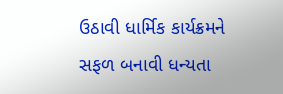ઉઠાવી ધાર્મિક કાર્યક્રમને સફળ બનાવી ધન્યતા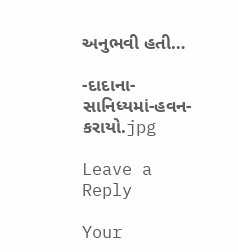અનુભવી હતી…

-દાદાના-સાનિધ્યમાં-હવન-કરાયો.jpg

Leave a Reply

Your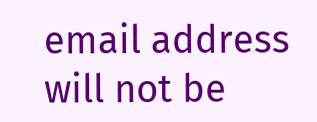email address will not be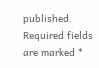published. Required fields are marked *